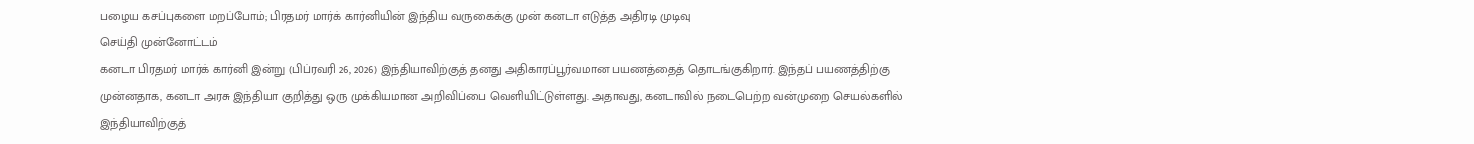பழைய கசப்புகளை மறப்போம்; பிரதமர் மார்க் கார்னியின் இந்திய வருகைக்கு முன் கனடா எடுத்த அதிரடி முடிவு
செய்தி முன்னோட்டம்
கனடா பிரதமர் மார்க் கார்னி இன்று (பிப்ரவரி 26, 2026) இந்தியாவிற்குத் தனது அதிகாரப்பூர்வமான பயணத்தைத் தொடங்குகிறார். இந்தப் பயணத்திற்கு முன்னதாக, கனடா அரசு இந்தியா குறித்து ஒரு முக்கியமான அறிவிப்பை வெளியிட்டுள்ளது. அதாவது, கனடாவில் நடைபெற்ற வன்முறை செயல்களில் இந்தியாவிற்குத்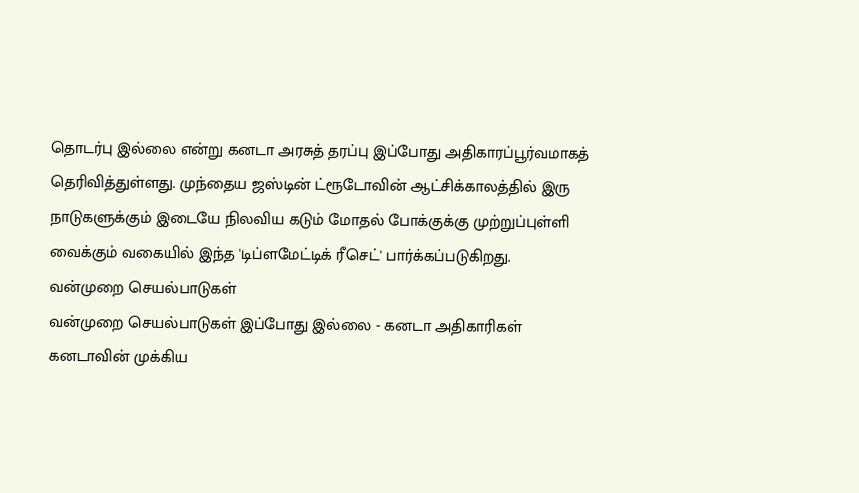தொடர்பு இல்லை என்று கனடா அரசுத் தரப்பு இப்போது அதிகாரப்பூர்வமாகத் தெரிவித்துள்ளது. முந்தைய ஜஸ்டின் ட்ரூடோவின் ஆட்சிக்காலத்தில் இரு நாடுகளுக்கும் இடையே நிலவிய கடும் மோதல் போக்குக்கு முற்றுப்புள்ளி வைக்கும் வகையில் இந்த 'டிப்ளமேட்டிக் ரீசெட்' பார்க்கப்படுகிறது.
வன்முறை செயல்பாடுகள்
வன்முறை செயல்பாடுகள் இப்போது இல்லை - கனடா அதிகாரிகள்
கனடாவின் முக்கிய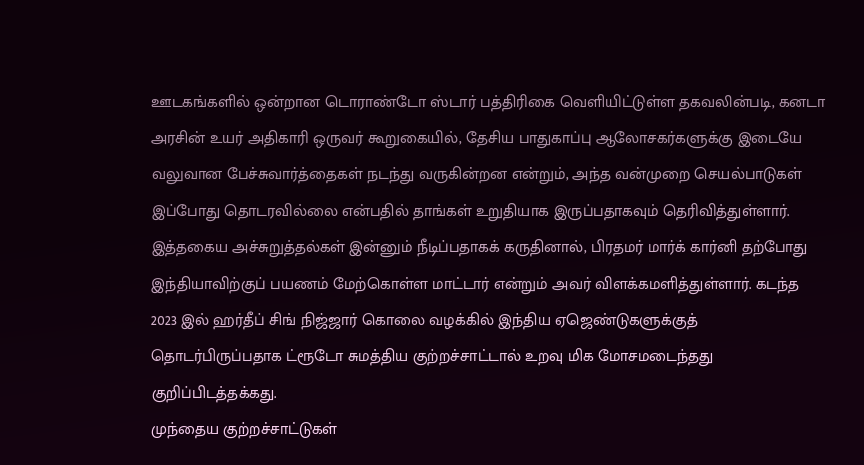ஊடகங்களில் ஒன்றான டொராண்டோ ஸ்டார் பத்திரிகை வெளியிட்டுள்ள தகவலின்படி, கனடா அரசின் உயர் அதிகாரி ஒருவர் கூறுகையில், தேசிய பாதுகாப்பு ஆலோசகர்களுக்கு இடையே வலுவான பேச்சுவார்த்தைகள் நடந்து வருகின்றன என்றும், அந்த வன்முறை செயல்பாடுகள் இப்போது தொடரவில்லை என்பதில் தாங்கள் உறுதியாக இருப்பதாகவும் தெரிவித்துள்ளார். இத்தகைய அச்சுறுத்தல்கள் இன்னும் நீடிப்பதாகக் கருதினால், பிரதமர் மார்க் கார்னி தற்போது இந்தியாவிற்குப் பயணம் மேற்கொள்ள மாட்டார் என்றும் அவர் விளக்கமளித்துள்ளார். கடந்த 2023 இல் ஹர்தீப் சிங் நிஜ்ஜார் கொலை வழக்கில் இந்திய ஏஜெண்டுகளுக்குத் தொடர்பிருப்பதாக ட்ரூடோ சுமத்திய குற்றச்சாட்டால் உறவு மிக மோசமடைந்தது குறிப்பிடத்தக்கது.
முந்தைய குற்றச்சாட்டுகள்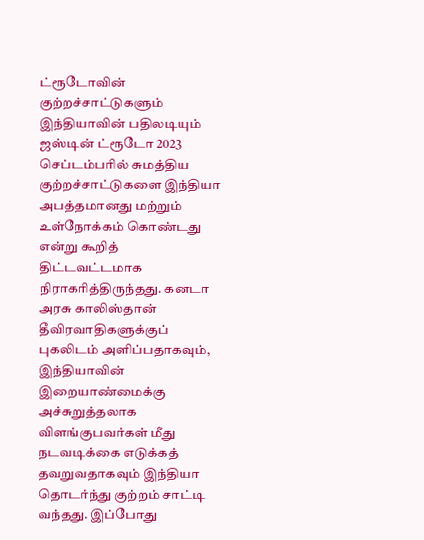ட்ரூடோவின் குற்றச்சாட்டுகளும் இந்தியாவின் பதிலடியும்
ஜஸ்டின் ட்ரூடோ 2023 செப்டம்பரில் சுமத்திய குற்றச்சாட்டுகளை இந்தியா அபத்தமானது மற்றும் உள்நோக்கம் கொண்டது என்று கூறித் திட்டவட்டமாக நிராகரித்திருந்தது. கனடா அரசு காலிஸ்தான் தீவிரவாதிகளுக்குப் புகலிடம் அளிப்பதாகவும், இந்தியாவின் இறையாண்மைக்கு அச்சுறுத்தலாக விளங்குபவர்கள் மீது நடவடிக்கை எடுக்கத் தவறுவதாகவும் இந்தியா தொடர்ந்து குற்றம் சாட்டி வந்தது. இப்போது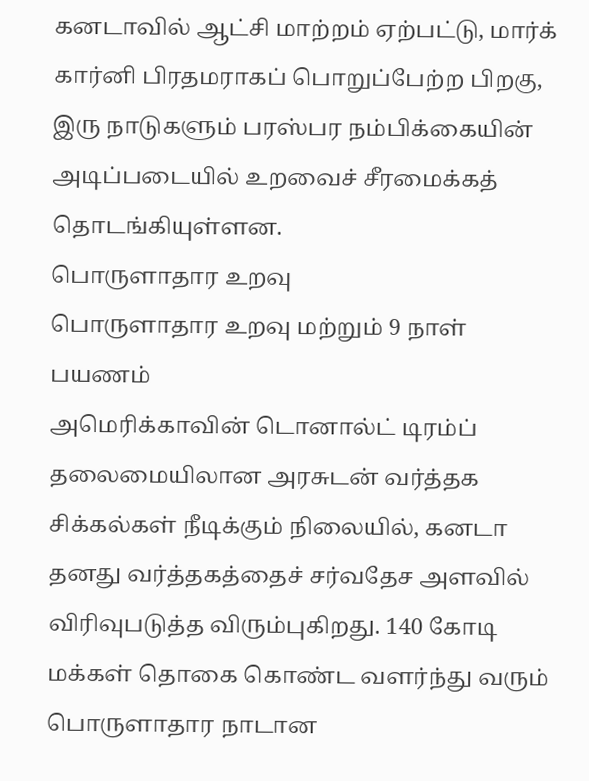கனடாவில் ஆட்சி மாற்றம் ஏற்பட்டு, மார்க் கார்னி பிரதமராகப் பொறுப்பேற்ற பிறகு, இரு நாடுகளும் பரஸ்பர நம்பிக்கையின் அடிப்படையில் உறவைச் சீரமைக்கத் தொடங்கியுள்ளன.
பொருளாதார உறவு
பொருளாதார உறவு மற்றும் 9 நாள் பயணம்
அமெரிக்காவின் டொனால்ட் டிரம்ப் தலைமையிலான அரசுடன் வர்த்தக சிக்கல்கள் நீடிக்கும் நிலையில், கனடா தனது வர்த்தகத்தைச் சர்வதேச அளவில் விரிவுபடுத்த விரும்புகிறது. 140 கோடி மக்கள் தொகை கொண்ட வளர்ந்து வரும் பொருளாதார நாடான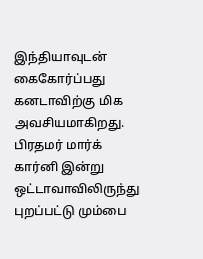இந்தியாவுடன் கைகோர்ப்பது கனடாவிற்கு மிக அவசியமாகிறது. பிரதமர் மார்க் கார்னி இன்று ஒட்டாவாவிலிருந்து புறப்பட்டு மும்பை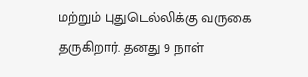மற்றும் புதுடெல்லிக்கு வருகை தருகிறார். தனது 9 நாள்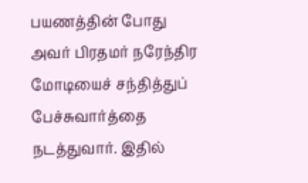பயணத்தின் போது அவர் பிரதமர் நரேந்திர மோடியைச் சந்தித்துப் பேச்சுவார்த்தை நடத்துவார். இதில்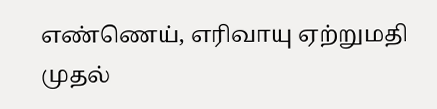எண்ணெய், எரிவாயு ஏற்றுமதி முதல்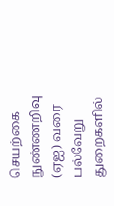செயற்கை நுண்ணறிவு (ஏஐ) வரை பல்வேறு துறைகளில்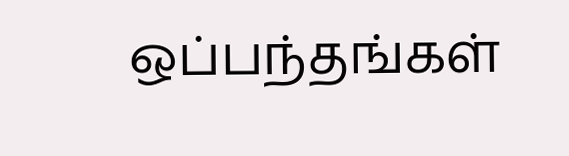ஒப்பந்தங்கள்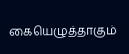கையெழுத்தாகும்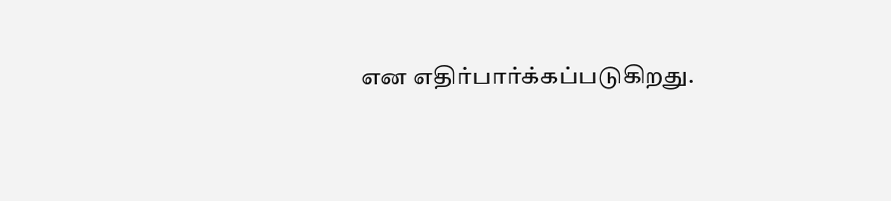என எதிர்பார்க்கப்படுகிறது.